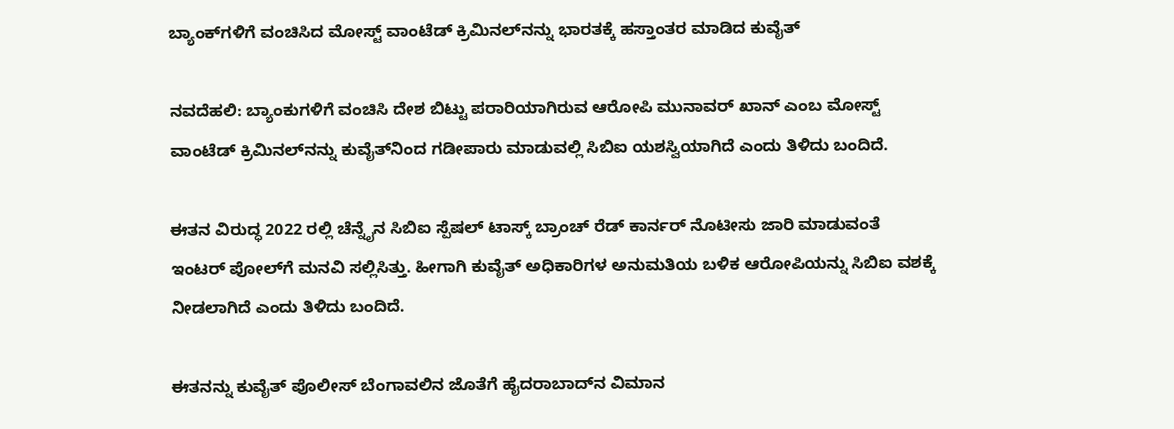ಬ್ಯಾಂಕ್‌ಗಳಿಗೆ ವಂಚಿಸಿದ ಮೋಸ್ಟ್ ವಾಂಟೆಡ್ ಕ್ರಿಮಿನಲ್‌ನನ್ನು ಭಾರತಕ್ಕೆ ಹಸ್ತಾಂತರ ಮಾಡಿದ ಕುವೈತ್

ನವದೆಹಲಿ: ಬ್ಯಾಂಕುಗಳಿಗೆ ವಂಚಿಸಿ ದೇಶ ಬಿಟ್ಟು ಪರಾರಿಯಾಗಿರುವ ಆರೋಪಿ ಮುನಾವರ್ ಖಾನ್ ಎಂಬ ಮೋಸ್ಟ್ ವಾಂಟೆಡ್ ಕ್ರಿಮಿನಲ್‌ನನ್ನು ಕುವೈತ್‌ನಿಂದ ಗಡೀಪಾರು ಮಾಡುವಲ್ಲಿ ಸಿಬಿಐ ಯಶಸ್ವಿಯಾಗಿದೆ ಎಂದು ತಿಳಿದು ಬಂದಿದೆ.

ಈತನ ವಿರುದ್ಧ 2022 ರಲ್ಲಿ ಚೆನ್ನೈ‌ನ ಸಿಬಿಐ ಸ್ಪೆಷಲ್ ಟಾಸ್ಕ್ ಬ್ರಾಂಚ್ ರೆಡ್ ಕಾರ್ನರ್ ನೊಟೀಸು ಜಾರಿ ಮಾಡುವಂತೆ ಇಂಟರ್ ಪೋಲ್‌ಗೆ ಮನವಿ ಸಲ್ಲಿಸಿತ್ತು. ಹೀಗಾಗಿ ಕುವೈತ್ ಅಧಿಕಾರಿಗಳ ಅನುಮತಿಯ ಬಳಿಕ ಆರೋಪಿಯನ್ನು ಸಿಬಿಐ ವಶಕ್ಕೆ ನೀಡಲಾಗಿದೆ ಎಂದು ತಿಳಿದು ಬಂದಿದೆ.

ಈತನನ್ನು ಕುವೈತ್ ಪೊಲೀಸ್ ಬೆಂಗಾವಲಿನ ಜೊತೆಗೆ ಹೈದರಾಬಾದ್‌‌ನ ವಿಮಾನ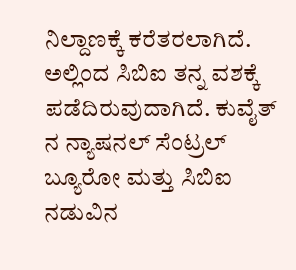ನಿಲ್ದಾಣಕ್ಕೆ ಕರೆತರಲಾಗಿದೆ. ಅಲ್ಲಿಂದ ಸಿಬಿಐ ತನ್ನ ವಶಕ್ಕೆ ಪಡೆದಿರುವುದಾಗಿದೆ. ಕುವೈತ್ ನ ನ್ಯಾಷನಲ್ ಸೆಂಟ್ರಲ್ ಬ್ಯೂರೋ ಮತ್ತು ಸಿಬಿಐ ನಡುವಿನ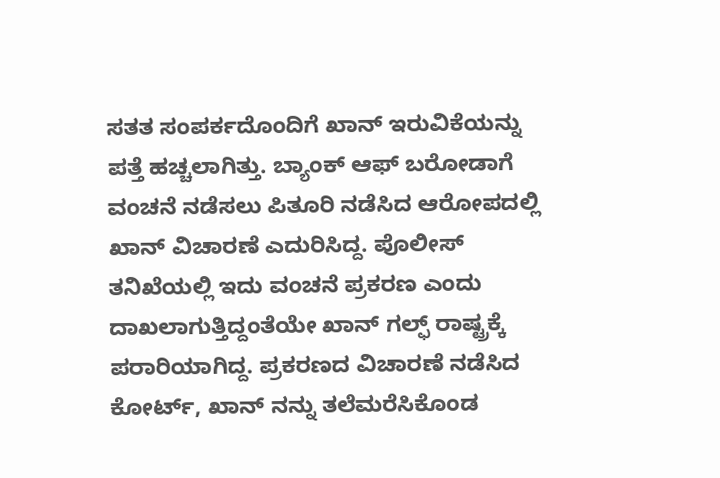ಸತತ ಸಂಪರ್ಕದೊಂದಿಗೆ ಖಾನ್ ಇರುವಿಕೆಯನ್ನು ಪತ್ತೆ ಹಚ್ಚಲಾಗಿತ್ತು. ಬ್ಯಾಂಕ್ ಆಫ್ ಬರೋಡಾಗೆ ವಂಚನೆ ನಡೆಸಲು ಪಿತೂರಿ ನಡೆಸಿದ ಆರೋಪದಲ್ಲಿ ಖಾನ್ ವಿಚಾರಣೆ ಎದುರಿಸಿದ್ದ. ಪೊಲೀಸ್‌ ತನಿಖೆಯಲ್ಲಿ ಇದು ವಂಚನೆ ಪ್ರಕರಣ ಎಂದು ದಾಖಲಾಗುತ್ತಿದ್ದಂತೆಯೇ ಖಾನ್ ಗಲ್ಫ್ ರಾಷ್ಟ್ರಕ್ಕೆ ಪರಾರಿಯಾಗಿದ್ದ. ಪ್ರಕರಣದ ವಿಚಾರಣೆ ನಡೆಸಿದ ಕೋರ್ಟ್, ಖಾನ್ ನನ್ನು ತಲೆಮರೆಸಿಕೊಂಡ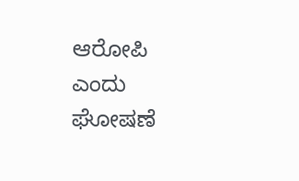ಆರೋಪಿ ಎಂದು ಘೋಷಣೆ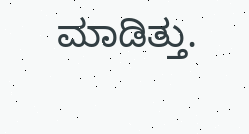ಮಾಡಿತ್ತು.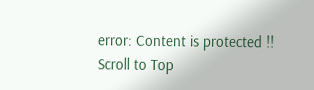error: Content is protected !!
Scroll to Top